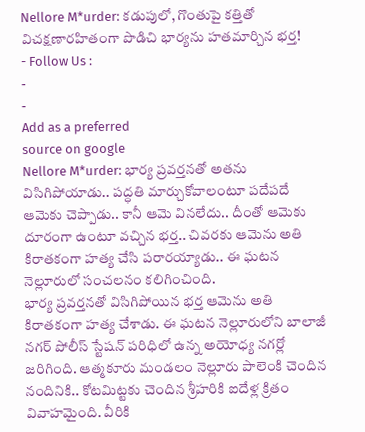Nellore M*urder: కడుపులో, గొంతుపై కత్తితో విచక్షణారహితంగా పొడిచి భార్యను హతమార్చిన భర్త!
- Follow Us :
-
-
Add as a preferred
source on google
Nellore M*urder: భార్య ప్రవర్తనతో అతను విసిగిపోయాడు.. పద్ధతి మార్చుకోవాలంటూ పదేపదే ఆమెకు చెప్పాడు.. కానీ ఆమె వినలేదు.. దీంతో ఆమెకు దూరంగా ఉంటూ వచ్చిన భర్త.. చివరకు ఆమెను అతి కిరాతకంగా హత్య చేసి పరారయ్యాడు.. ఈ ఘటన నెల్లూరులో సంచలనం కలిగించింది.
భార్య ప్రవర్తనతో విసిగిపోయిన భర్త ఆమెను అతి కిరాతకంగా హత్య చేశాడు. ఈ ఘటన నెల్లూరులోని బాలాజీ నగర్ పోలీస్ స్టేషన్ పరిధిలో ఉన్న అయోధ్య నగర్లో జరిగింది. ఆత్మకూరు మండలం నెల్లూరు పాలెంకి చెందిన నందినికి.. కోటమిట్టకు చెందిన శ్రీహరికి ఐదేళ్ల క్రితం వివాహమైంది. వీరికి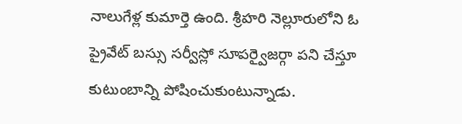నాలుగేళ్ల కుమార్తె ఉంది. శ్రీహరి నెల్లూరులోని ఓ ప్రైవేట్ బస్సు సర్వీస్లో సూపర్వైజర్గా పని చేస్తూ కుటుంబాన్ని పోషించుకుంటున్నాడు.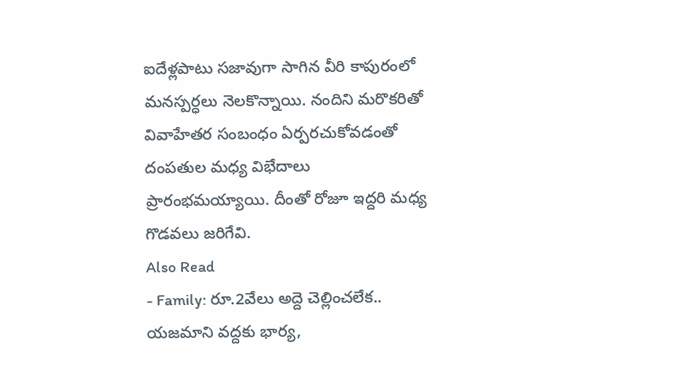ఐదేళ్లపాటు సజావుగా సాగిన వీరి కాపురంలో మనస్పర్ధలు నెలకొన్నాయి. నందిని మరొకరితో వివాహేతర సంబంధం ఏర్పరచుకోవడంతో దంపతుల మధ్య విభేదాలు ప్రారంభమయ్యాయి. దీంతో రోజూ ఇద్దరి మధ్య గొడవలు జరిగేవి.
Also Read
- Family: రూ.2వేలు అద్దె చెల్లించలేక.. యజమాని వద్దకు భార్య,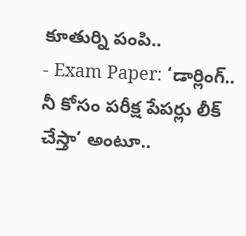కూతుర్ని పంపి..
- Exam Paper: ‘డార్లింగ్.. నీ కోసం పరీక్ష పేపర్లు లీక్ చేస్తా’ అంటూ..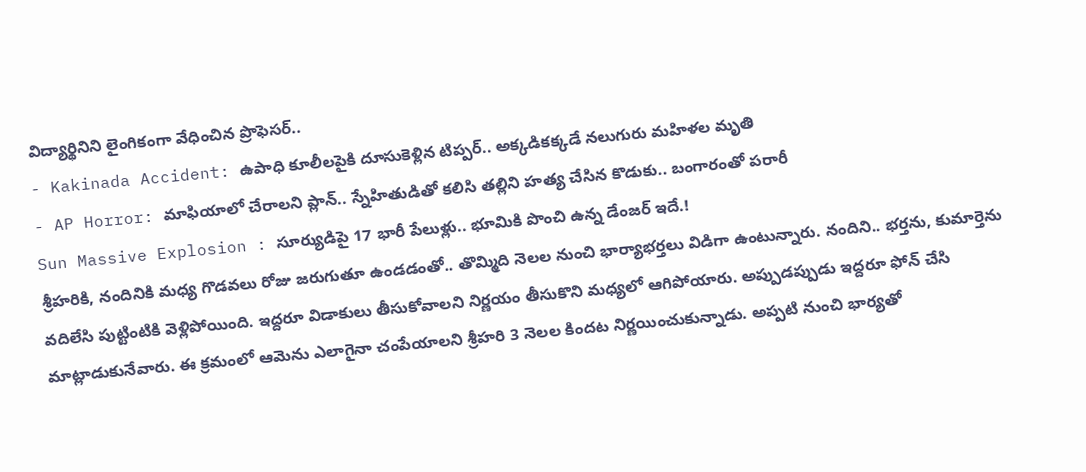విద్యార్థినిని లైంగికంగా వేధించిన ప్రొఫెసర్..
- Kakinada Accident: ఉపాధి కూలీలపైకి దూసుకెళ్లిన టిప్పర్.. అక్కడికక్కడే నలుగురు మహిళల మృతి
- AP Horror: మాఫియాలో చేరాలని ప్లాన్.. స్నేహితుడితో కలిసి తల్లిని హత్య చేసిన కొడుకు.. బంగారంతో పరారీ
Sun Massive Explosion : సూర్యుడిపై 17 భారీ పేలుళ్లు.. భూమికి పొంచి ఉన్న డేంజర్ ఇదే.!
శ్రీహరికి, నందినికి మధ్య గొడవలు రోజు జరుగుతూ ఉండడంతో.. తొమ్మిది నెలల నుంచి భార్యాభర్తలు విడిగా ఉంటున్నారు. నందిని.. భర్తను, కుమార్తెను వదిలేసి పుట్టింటికి వెళ్లిపోయింది. ఇద్దరూ విడాకులు తీసుకోవాలని నిర్ణయం తీసుకొని మధ్యలో ఆగిపోయారు. అప్పుడప్పుడు ఇద్దరూ ఫోన్ చేసి మాట్లాడుకునేవారు. ఈ క్రమంలో ఆమెను ఎలాగైనా చంపేయాలని శ్రీహరి 3 నెలల కిందట నిర్ణయించుకున్నాడు. అప్పటి నుంచి భార్యతో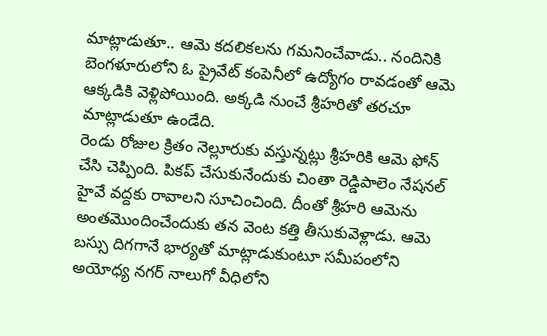మాట్లాడుతూ.. ఆమె కదలికలను గమనించేవాడు.. నందినికి బెంగళూరులోని ఓ ప్రైవేట్ కంపెనీలో ఉద్యోగం రావడంతో ఆమె ఆక్కడికి వెళ్లిపోయింది. అక్కడి నుంచే శ్రీహరితో తరచూ మాట్లాడుతూ ఉండేది.
రెండు రోజుల క్రితం నెల్లూరుకు వస్తున్నట్లు శ్రీహరికి ఆమె ఫోన్ చేసి చెప్పింది. పికప్ చేసుకునేందుకు చింతా రెడ్డిపాలెం నేషనల్ హైవే వద్దకు రావాలని సూచించింది. దీంతో శ్రీహరి ఆమెను అంతమొందించేందుకు తన వెంట కత్తి తీసుకువెళ్లాడు. ఆమె బస్సు దిగగానే భార్యతో మాట్లాడుకుంటూ సమీపంలోని అయోధ్య నగర్ నాలుగో వీధిలోని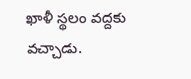ఖాళీ స్థలం వద్దకు వచ్చాడు.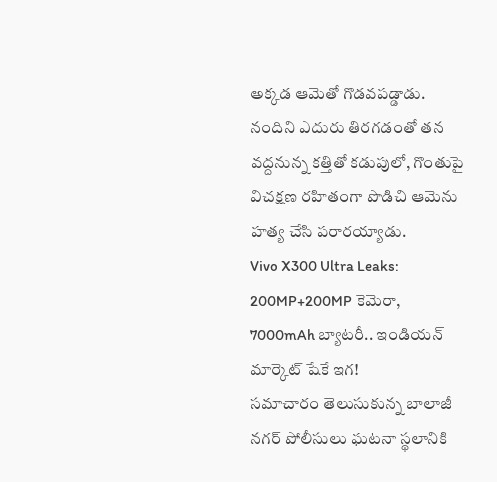అక్కడ ఆమెతో గొడవపడ్డాడు. నందిని ఎదురు తిరగడంతో తన వద్దనున్న కత్తితో కడుపులో, గొంతుపై విచక్షణ రహితంగా పొడిచి ఆమెను హత్య చేసి పరారయ్యాడు.
Vivo X300 Ultra Leaks: 200MP+200MP కెమెరా, 7000mAh బ్యాటరీ.. ఇండియన్ మార్కెట్ షేకే ఇగ!
సమాచారం తెలుసుకున్న బాలాజీ నగర్ పోలీసులు ఘటనా స్థలానికి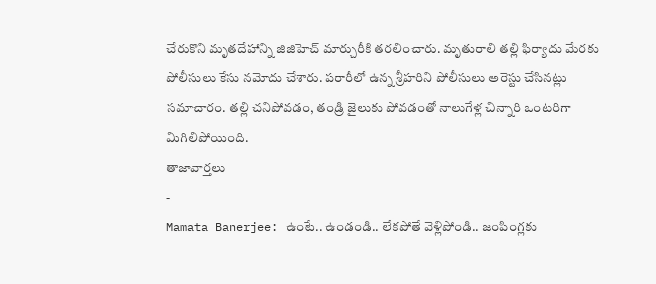చేరుకొని మృతదేహాన్ని జిజిహెచ్ మార్చురీకి తరలించారు. మృతురాలి తల్లి ఫిర్యాదు మేరకు పోలీసులు కేసు నమోదు చేశారు. పరారీలో ఉన్న శ్రీహరిని పోలీసులు అరెస్టు చేసినట్లు సమాచారం. తల్లి చనిపోవడం, తండ్రి జైలుకు పోవడంతో నాలుగేళ్ల చిన్నారి ఒంటరిగా మిగిలిపోయింది.
తాజావార్తలు
-
Mamata Banerjee: ఉంటే.. ఉండండి.. లేకపోతే వెళ్లిపోండి.. జంపింగ్లకు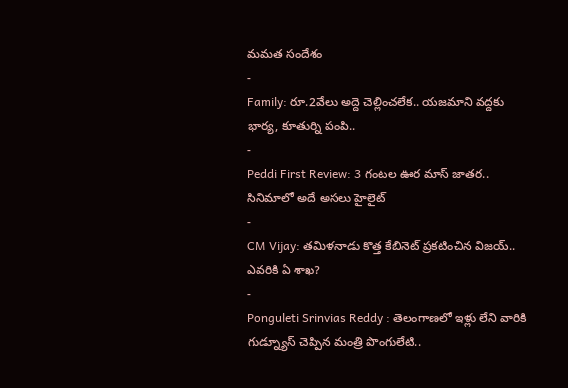మమత సందేశం
-
Family: రూ.2వేలు అద్దె చెల్లించలేక.. యజమాని వద్దకు భార్య, కూతుర్ని పంపి..
-
Peddi First Review: 3 గంటల ఊర మాస్ జాతర.. సినిమాలో అదే అసలు హైలైట్
-
CM Vijay: తమిళనాడు కొత్త కేబినెట్ ప్రకటించిన విజయ్.. ఎవరికి ఏ శాఖ?
-
Ponguleti Srinvias Reddy : తెలంగాణలో ఇళ్లు లేని వారికి గుడ్న్యూస్ చెప్పిన మంత్రి పొంగులేటి..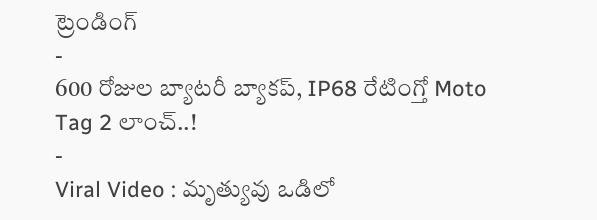ట్రెండింగ్
-
600 రోజుల బ్యాటరీ బ్యాకప్, IP68 రేటింగ్తో Moto Tag 2 లాంచ్..!
-
Viral Video : మృత్యువు ఒడిలో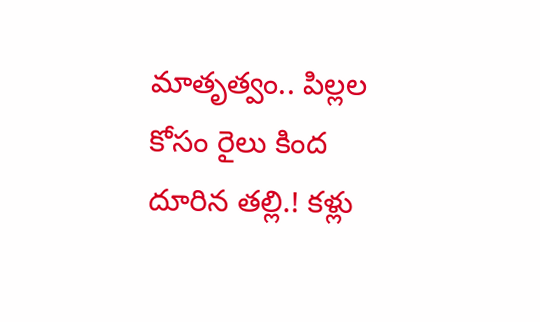మాతృత్వం.. పిల్లల కోసం రైలు కింద దూరిన తల్లి.! కళ్లు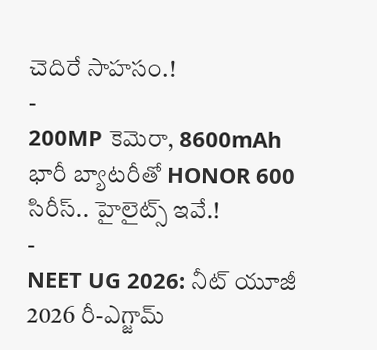చెదిరే సాహసం.!
-
200MP కెమెరా, 8600mAh భారీ బ్యాటరీతో HONOR 600 సిరీస్.. హైలైట్స్ ఇవే.!
-
NEET UG 2026: నీట్ యూజీ 2026 రీ-ఎగ్జామ్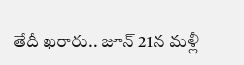తేదీ ఖరారు.. జూన్ 21న మళ్లీ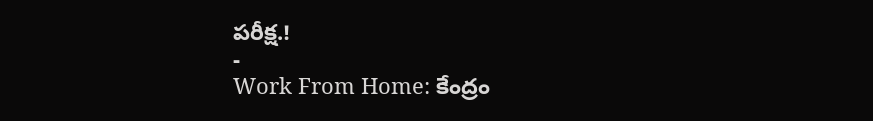పరీక్ష.!
-
Work From Home: కేంద్రం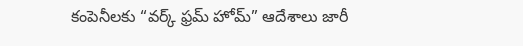కంపెనీలకు “వర్క్ ఫ్రమ్ హోమ్” ఆదేశాలు జారీ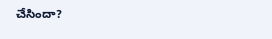చేసిందా?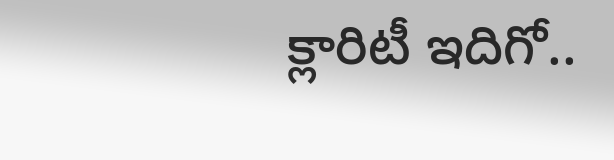క్లారిటీ ఇదిగో..